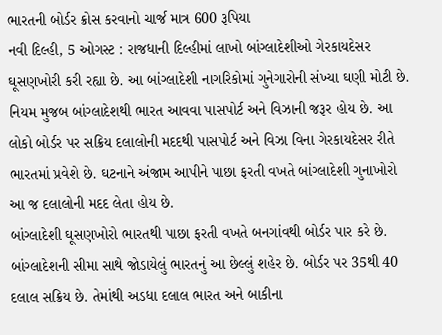ભારતની બોર્ડર ક્રોસ કરવાનો ચાર્જ માત્ર 600 રૂપિયા
નવી દિલ્હી, 5 ઓગસ્ટ : રાજધાની દિલ્હીમાં લાખો બાંગ્લાદેશીઓ ગેરકાયદેસર ઘૂસણખોરી કરી રહ્યા છે. આ બાંગ્લાદેશી નાગરિકોમાં ગુનેગારોની સંખ્યા ઘણી મોટી છે. નિયમ મુજબ બાંગ્લાદેશથી ભારત આવવા પાસપોર્ટ અને વિઝાની જરૂર હોય છે. આ લોકો બોર્ડર પર સક્રિય દલાલોની મદદથી પાસપોર્ટ અને વિઝા વિના ગેરકાયદેસર રીતે ભારતમાં પ્રવેશે છે. ઘટનાને અંજામ આપીને પાછા ફરતી વખતે બાંગ્લાદેશી ગુનાખોરો આ જ દલાલોની મદદ લેતા હોય છે.
બાંગ્લાદેશી ઘૂસણખોરો ભારતથી પાછા ફરતી વખતે બનગાંવથી બોર્ડર પાર કરે છે. બાંગ્લાદેશની સીમા સાથે જોડાયેલું ભારતનું આ છેલ્લું શહેર છે. બોર્ડર પર 35થી 40 દલાલ સક્રિય છે. તેમાંથી અડધા દલાલ ભારત અને બાકીના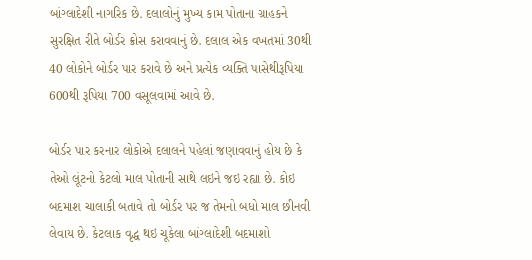બાંગ્લાદેશી નાગરિક છે. દલાલોનું મુખ્ય કામ પોતાના ગ્રાહકને સુરક્ષિત રીતે બોર્ડર ક્રોસ કરાવવાનું છે. દલાલ એક વખતમાં 30થી 40 લોકોને બોર્ડર પાર કરાવે છે અને પ્રત્યેક વ્યક્તિ પાસેથીરૂપિયા 600થી રૂપિયા 700 વસૂલવામાં આવે છે.

બોર્ડર પાર કરનાર લોકોએ દલાલને પહેલાં જણાવવાનું હોય છે કે તેઓ લૂંટનો કેટલો માલ પોતાની સાથે લઇને જઇ રહ્યા છે. કોઇ બદમાશ ચાલાકી બતાવે તો બોર્ડર પર જ તેમનો બધો માલ છીનવી લેવાય છે. કેટલાક વૃદ્ધ થઇ ચૂકેલા બાંગ્લાદેશી બદમાશો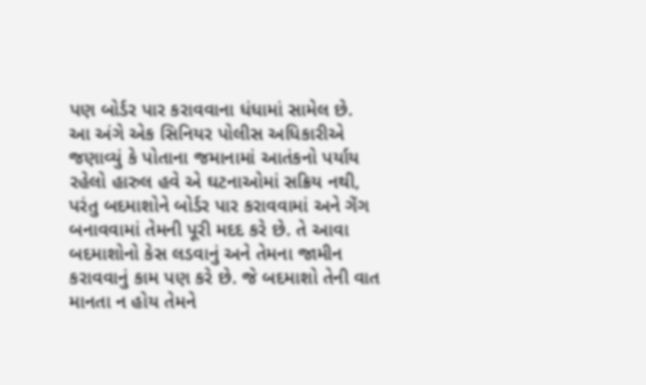પણ બોર્ડર પાર કરાવવાના ધંધામાં સામેલ છે.
આ અંગે એક સિનિયર પોલીસ અધિકારીએ જણાવ્યું કે પોતાના જમાનામાં આતંકનો પર્યાય રહેલો હારુલ હવે એ ઘટનાઓમાં સક્રિય નથી, પરંતુ બદમાશોને બોર્ડર પાર કરાવવામાં અને ગેંગ બનાવવામાં તેમની પૂરી મદદ કરે છે. તે આવા બદમાશોનો કેસ લડવાનું અને તેમના જામીન કરાવવાનું કામ પણ કરે છે. જે બદમાશો તેની વાત માનતા ન હોય તેમને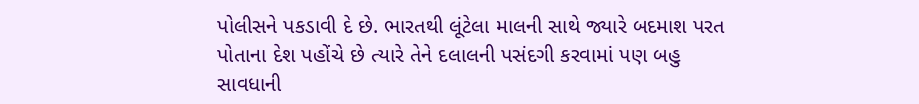પોલીસને પકડાવી દે છે. ભારતથી લૂંટેલા માલની સાથે જ્યારે બદમાશ પરત પોતાના દેશ પહોંચે છે ત્યારે તેને દલાલની પસંદગી કરવામાં પણ બહુ સાવધાની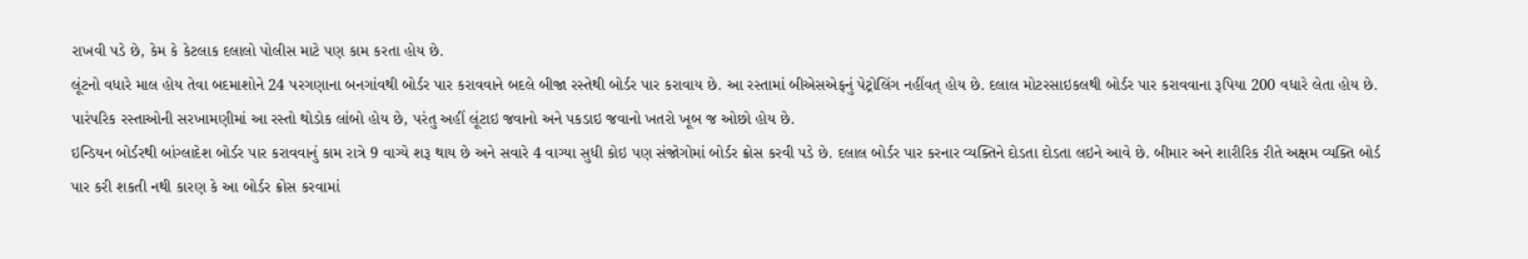રાખવી પડે છે, કેમ કે કેટલાક દલાલો પોલીસ માટે પણ કામ કરતા હોય છે.
લૂંટનો વધારે માલ હોય તેવા બદમાશોને 24 પરગણાના બનગાંવથી બોર્ડર પાર કરાવવાને બદલે બીજા રસ્તેથી બોર્ડર પાર કરાવાય છે. આ રસ્તામાં બીએસએફનું પેટ્રોલિંગ નહીંવત્ હોય છે. દલાલ મોટરસાઇકલથી બોર્ડર પાર કરાવવાના રૂપિયા 200 વધારે લેતા હોય છે. પારંપરિક રસ્તાઓની સરખામણીમાં આ રસ્તો થોડોક લાંબો હોય છે, પરંતુ અહીં લૂંટાઇ જવાનો અને પકડાઇ જવાનો ખતરો ખૂબ જ ઓછો હોય છે.
ઇન્ડિયન બોર્ડરથી બાંગ્લાદેશ બોર્ડર પાર કરાવવાનું કામ રાત્રે 9 વાગ્યે શરૂ થાય છે અને સવારે 4 વાગ્યા સુધી કોઇ પણ સંજોગોમાં બોર્ડર ક્રોસ કરવી પડે છે. દલાલ બોર્ડર પાર કરનાર વ્યક્તિને દોડતા દોડતા લઇને આવે છે. બીમાર અને શારીરિક રીતે અક્ષમ વ્યક્તિ બોર્ડ પાર કરી શકતી નથી કારણ કે આ બોર્ડર ક્રોસ કરવામાં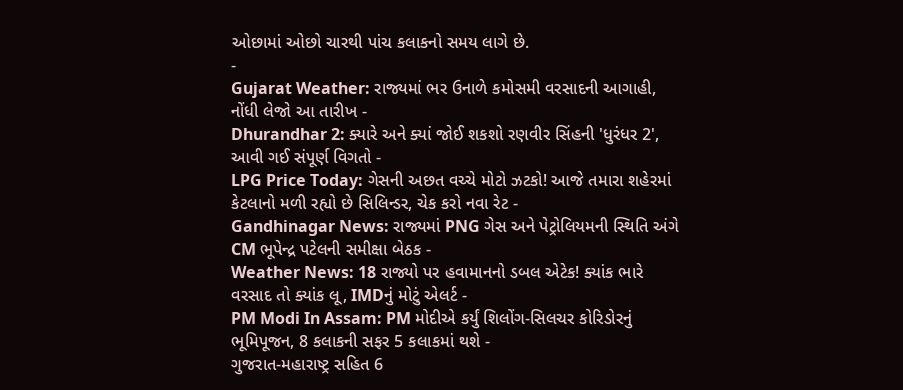ઓછામાં ઓછો ચારથી પાંચ કલાકનો સમય લાગે છે.
-
Gujarat Weather: રાજ્યમાં ભર ઉનાળે કમોસમી વરસાદની આગાહી, નોંધી લેજો આ તારીખ -
Dhurandhar 2: ક્યારે અને ક્યાં જોઈ શકશો રણવીર સિંહની 'ધુરંધર 2', આવી ગઈ સંપૂર્ણ વિગતો -
LPG Price Today: ગેસની અછત વચ્ચે મોટો ઝટકો! આજે તમારા શહેરમાં કેટલાનો મળી રહ્યો છે સિલિન્ડર, ચેક કરો નવા રેટ -
Gandhinagar News: રાજ્યમાં PNG ગેસ અને પેટ્રોલિયમની સ્થિતિ અંગે CM ભૂપેન્દ્ર પટેલની સમીક્ષા બેઠક -
Weather News: 18 રાજ્યો પર હવામાનનો ડબલ એટેક! ક્યાંક ભારે વરસાદ તો ક્યાંક લૂ, IMDનું મોટું એલર્ટ -
PM Modi In Assam: PM મોદીએ કર્યું શિલોંગ-સિલચર કોરિડોરનું ભૂમિપૂજન, 8 કલાકની સફર 5 કલાકમાં થશે -
ગુજરાત-મહારાષ્ટ્ર સહિત 6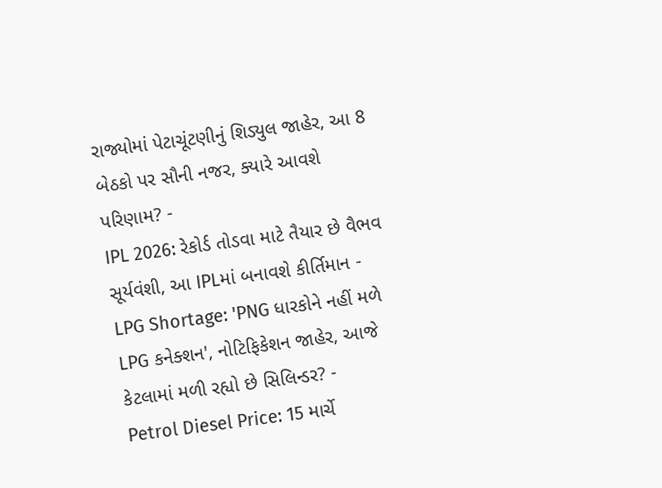રાજ્યોમાં પેટાચૂંટણીનું શિડ્યુલ જાહેર, આ 8 બેઠકો પર સૌની નજર, ક્યારે આવશે પરિણામ? -
IPL 2026: રેકોર્ડ તોડવા માટે તૈયાર છે વૈભવ સૂર્યવંશી, આ IPLમાં બનાવશે કીર્તિમાન -
LPG Shortage: 'PNG ધારકોને નહીં મળે LPG કનેક્શન', નોટિફિકેશન જાહેર, આજે કેટલામાં મળી રહ્યો છે સિલિન્ડર? -
Petrol Diesel Price: 15 માર્ચે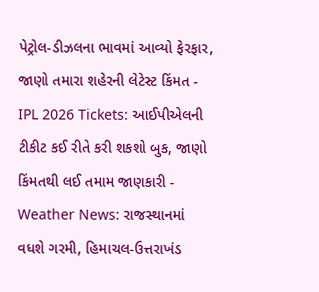પેટ્રોલ-ડીઝલના ભાવમાં આવ્યો ફેરફાર, જાણો તમારા શહેરની લેટેસ્ટ કિંમત -
IPL 2026 Tickets: આઈપીએલની ટીકીટ કઈ રીતે કરી શકશો બુક, જાણો કિંમતથી લઈ તમામ જાણકારી -
Weather News: રાજસ્થાનમાં વધશે ગરમી, હિમાચલ-ઉત્તરાખંડ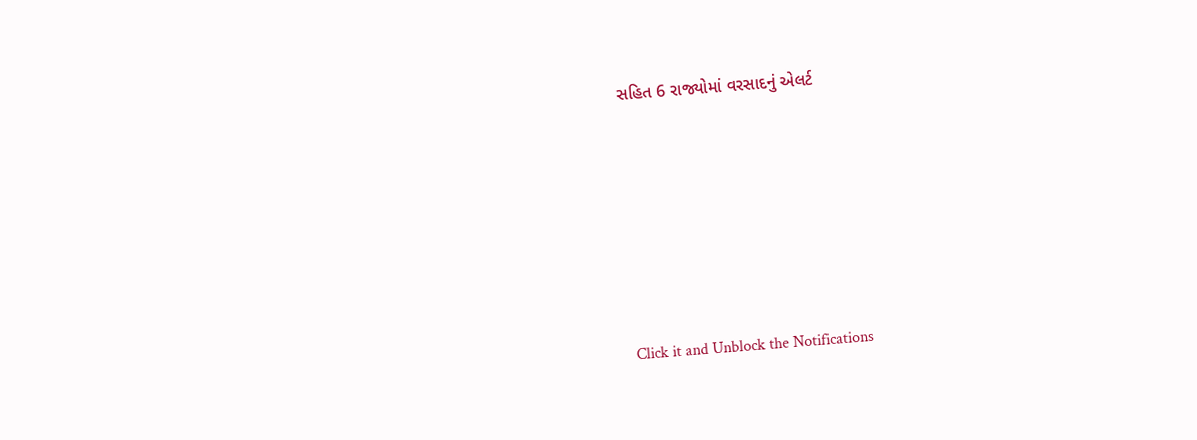સહિત 6 રાજ્યોમાં વરસાદનું એલર્ટ







Click it and Unblock the Notifications